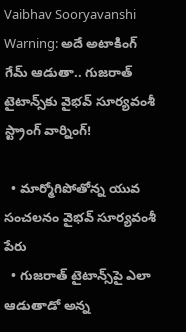Vaibhav Sooryavanshi Warning: అదే అటాకింగ్ గేమ్ ఆడుతా.. గుజరాత్‌ టైటాన్స్‌కు వైభవ్ సూర్యవంశీ స్ట్రాంగ్ వార్నింగ్‌!

  • మార్మోగిపోతోన్న యువ సంచలనం వైభవ్ సూర్యవంశీ పేరు
  • గుజరాత్ టైటాన్స్‌పై ఎలా ఆడుతాడో అన్న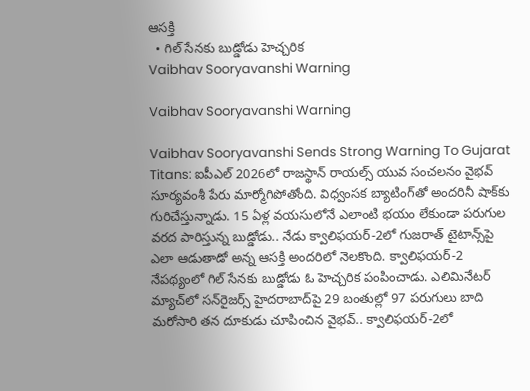ఆసక్తి
  • గిల్ సేనకు బుడ్డోడు హెచ్చరిక
Vaibhav Sooryavanshi Warning

Vaibhav Sooryavanshi Warning

Vaibhav Sooryavanshi Sends Strong Warning To Gujarat Titans: ఐపీఎల్ 2026లో రాజస్థాన్ రాయల్స్ యువ సంచలనం వైభవ్ సూర్యవంశీ పేరు మార్మోగిపోతోంది. విధ్వంసక బ్యాటింగ్‌తో అందరినీ షాక్‌కు గురిచేస్తున్నాడు. 15 ఏళ్ల వయసులోనే ఎలాంటి భయం లేకుండా పరుగుల వరద పారిస్తున్న బుడ్డోడు.. నేడు క్వాలిఫయర్-2లో గుజరాత్ టైటాన్స్‌పై ఎలా ఆడుతాడో అన్న ఆసక్తి అందరిలో నెలకొంది. క్వాలిఫయర్-2 నేపథ్యంలో గిల్ సేనకు బుడ్డోడు ఓ హెచ్చరిక పంపించాడు. ఎలిమినేటర్ మ్యాచ్‌లో సన్‌రైజర్స్ హైదరాబాద్‌పై 29 బంతుల్లో 97 పరుగులు బాది మరోసారి తన దూకుడు చూపించిన వైభవ్.. క్వాలిఫయర్-2లో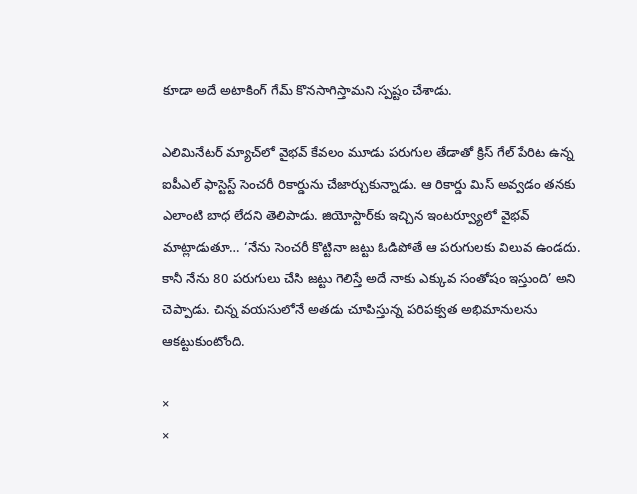కూడా అదే అటాకింగ్ గేమ్ కొనసాగిస్తామని స్పష్టం చేశాడు.

ఎలిమినేటర్ మ్యాచ్‌లో వైభవ్ కేవలం మూడు పరుగుల తేడాతో క్రిస్ గేల్ పేరిట ఉన్న ఐపీఎల్ ఫాస్టెస్ట్ సెంచరీ రికార్డును చేజార్చుకున్నాడు. ఆ రికార్డు మిస్ అవ్వడం తనకు ఎలాంటి బాధ లేదని తెలిపాడు. జియోస్టార్‌కు ఇచ్చిన ఇంటర్వ్యూలో వైభవ్ మాట్లాడుతూ… ‘నేను సెంచరీ కొట్టినా జట్టు ఓడిపోతే ఆ పరుగులకు విలువ ఉండదు. కానీ నేను 80 పరుగులు చేసి జట్టు గెలిస్తే అదే నాకు ఎక్కువ సంతోషం ఇస్తుంది’ అని చెప్పాడు. చిన్న వయసులోనే అతడు చూపిస్తున్న పరిపక్వత అభిమానులను ఆకట్టుకుంటోంది.

×
×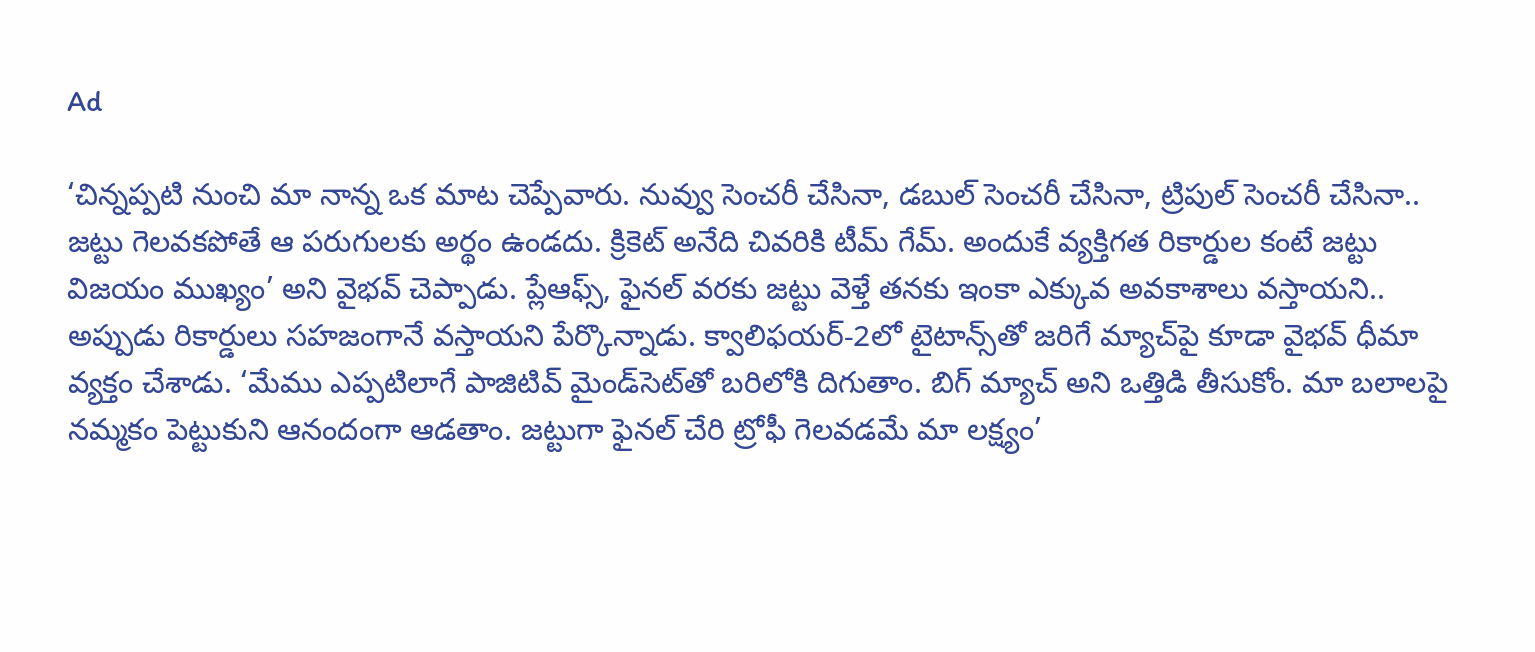Ad

‘చిన్నప్పటి నుంచి మా నాన్న ఒక మాట చెప్పేవారు. నువ్వు సెంచరీ చేసినా, డబుల్ సెంచరీ చేసినా, ట్రిపుల్ సెంచరీ చేసినా.. జట్టు గెలవకపోతే ఆ పరుగులకు అర్థం ఉండదు. క్రికెట్ అనేది చివరికి టీమ్ గేమ్. అందుకే వ్యక్తిగత రికార్డుల కంటే జట్టు విజయం ముఖ్యం’ అని వైభవ్ చెప్పాడు. ప్లేఆఫ్స్, ఫైనల్ వరకు జట్టు వెళ్తే తనకు ఇంకా ఎక్కువ అవకాశాలు వస్తాయని.. అప్పుడు రికార్డులు సహజంగానే వస్తాయని పేర్కొన్నాడు. క్వాలిఫయర్-2లో టైటాన్స్‌తో జరిగే మ్యాచ్‌పై కూడా వైభవ్ ధీమా వ్యక్తం చేశాడు. ‘మేము ఎప్పటిలాగే పాజిటివ్ మైండ్‌సెట్‌తో బరిలోకి దిగుతాం. బిగ్ మ్యాచ్ అని ఒత్తిడి తీసుకోం. మా బలాలపై నమ్మకం పెట్టుకుని ఆనందంగా ఆడతాం. జట్టుగా ఫైనల్ చేరి ట్రోఫీ గెలవడమే మా లక్ష్యం’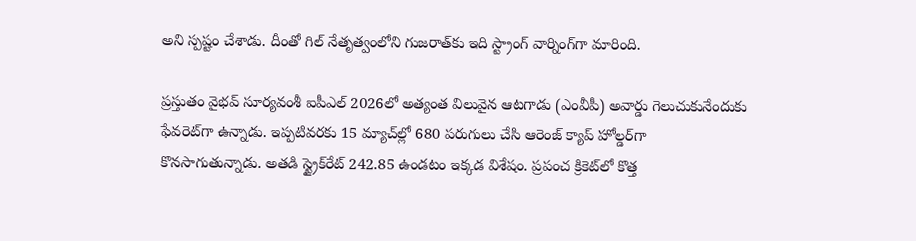అని స్పష్టం చేశాడు. దీంతో గిల్ నేతృత్వంలోని గుజరాత్‌కు ఇది స్ట్రాంగ్ వార్నింగ్‌గా మారింది.

ప్రస్తుతం వైభవ్ సూర్యవంశీ ఐపీఎల్ 2026లో అత్యంత విలువైన ఆటగాడు (ఎంవీపీ) అవార్డు గెలుచుకునేందుకు ఫేవరెట్‌గా ఉన్నాడు. ఇప్పటివరకు 15 మ్యాచ్‌ల్లో 680 పరుగులు చేసి ఆరెంజ్ క్యాప్ హోల్డర్‌గా కొనసాగుతున్నాడు. అతడి స్ట్రైక్‌రేట్ 242.85 ఉండటం ఇక్కడ విశేషం. ప్రపంచ క్రికెట్‌లో కొత్త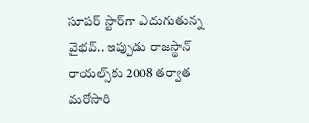సూపర్ స్టార్‌గా ఎదుగుతున్న వైభవ్.. ఇప్పుడు రాజస్థాన్ రాయల్స్‌కు 2008 తర్వాత మరోసారి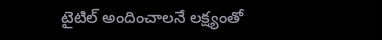టైటిల్ అందించాలనే లక్ష్యంతో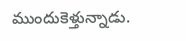ముందుకెళ్తున్నాడు.